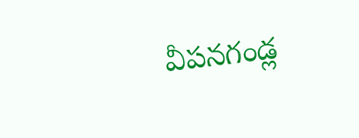వీపనగండ్ల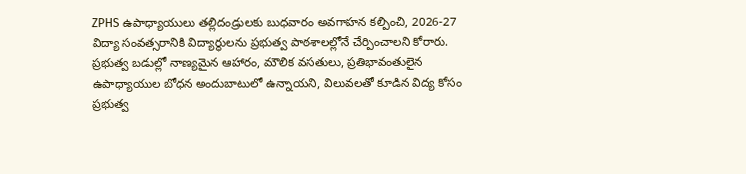ZPHS ఉపాధ్యాయులు తల్లిదండ్రులకు బుధవారం అవగాహన కల్పించి, 2026-27 విద్యా సంవత్సరానికి విద్యార్థులను ప్రభుత్వ పాఠశాలల్లోనే చేర్పించాలని కోరారు. ప్రభుత్వ బడుల్లో నాణ్యమైన ఆహారం, మౌలిక వసతులు, ప్రతిభావంతులైన ఉపాధ్యాయుల బోధన అందుబాటులో ఉన్నాయని, విలువలతో కూడిన విద్య కోసం ప్రభుత్వ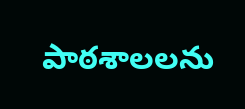పాఠశాలలను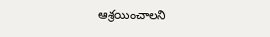ఆశ్రయించాలని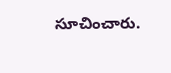సూచించారు.